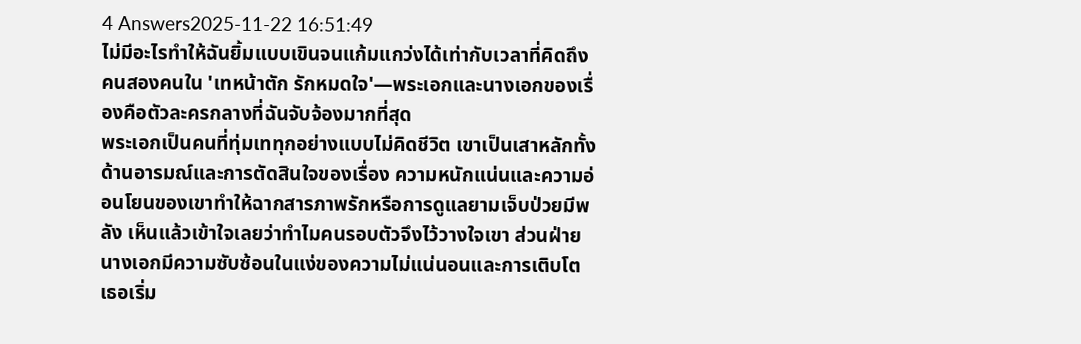4 Answers2025-11-22 16:51:49
ไม่มีอะไรทำให้ฉันยิ้มแบบเขินจนแก้มแกว่งได้เท่ากับเวลาที่คิดถึงคนสองคนใน 'เทหน้าตัก รักหมดใจ'—พระเอกและนางเอกของเรื่องคือตัวละครกลางที่ฉันจับจ้องมากที่สุด
พระเอกเป็นคนที่ทุ่มเททุกอย่างแบบไม่คิดชีวิต เขาเป็นเสาหลักทั้งด้านอารมณ์และการตัดสินใจของเรื่อง ความหนักแน่นและความอ่อนโยนของเขาทำให้ฉากสารภาพรักหรือการดูแลยามเจ็บป่วยมีพลัง เห็นแล้วเข้าใจเลยว่าทำไมคนรอบตัวจึงไว้วางใจเขา ส่วนฝ่ายนางเอกมีความซับซ้อนในแง่ของความไม่แน่นอนและการเติบโต เธอเริ่ม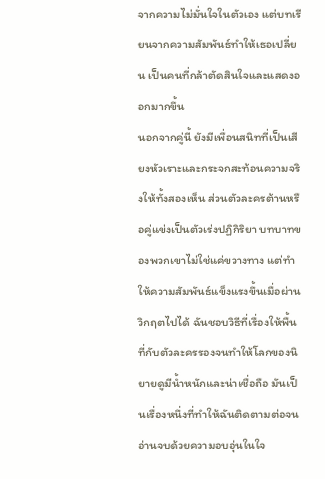จากความไม่มั่นใจในตัวเอง แต่บทเรียนจากความสัมพันธ์ทำให้เธอเปลี่ยน เป็นคนที่กล้าตัดสินใจและแสดงออกมากขึ้น
นอกจากคู่นี้ ยังมีเพื่อนสนิทที่เป็นเสียงหัวเราะและกระจกสะท้อนความจริงให้ทั้งสองเห็น ส่วนตัวละครต้านหรือคู่แข่งเป็นตัวเร่งปฏิกิริยา บทบาทของพวกเขาไม่ใช่แค่ขวางทาง แต่ทำให้ความสัมพันธ์แข็งแรงขึ้นเมื่อผ่านวิกฤตไปได้ ฉันชอบวิธีที่เรื่องให้พื้นที่กับตัวละครรองจนทำให้โลกของนิยายดูมีน้ำหนักและน่าเชื่อถือ มันเป็นเรื่องหนึ่งที่ทำให้ฉันติดตามต่อจนอ่านจบด้วยความอบอุ่นในใจ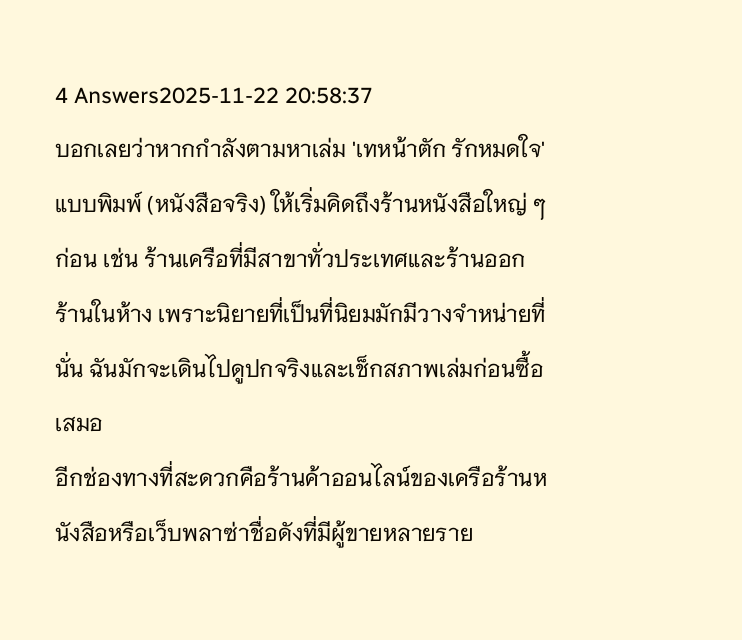4 Answers2025-11-22 20:58:37
บอกเลยว่าหากกำลังตามหาเล่ม 'เทหน้าตัก รักหมดใจ' แบบพิมพ์ (หนังสือจริง) ให้เริ่มคิดถึงร้านหนังสือใหญ่ ๆ ก่อน เช่น ร้านเครือที่มีสาขาทั่วประเทศและร้านออกร้านในห้าง เพราะนิยายที่เป็นที่นิยมมักมีวางจำหน่ายที่นั่น ฉันมักจะเดินไปดูปกจริงและเช็กสภาพเล่มก่อนซื้อเสมอ
อีกช่องทางที่สะดวกคือร้านค้าออนไลน์ของเครือร้านหนังสือหรือเว็บพลาซ่าชื่อดังที่มีผู้ขายหลายราย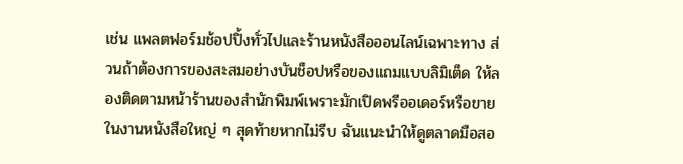เช่น แพลตฟอร์มช้อปปิ้งทั่วไปและร้านหนังสือออนไลน์เฉพาะทาง ส่วนถ้าต้องการของสะสมอย่างบันช็อปหรือของแถมแบบลิมิเต็ด ให้ลองติดตามหน้าร้านของสำนักพิมพ์เพราะมักเปิดพรีออเดอร์หรือขายในงานหนังสือใหญ่ ๆ สุดท้ายหากไม่รีบ ฉันแนะนำให้ดูตลาดมือสอ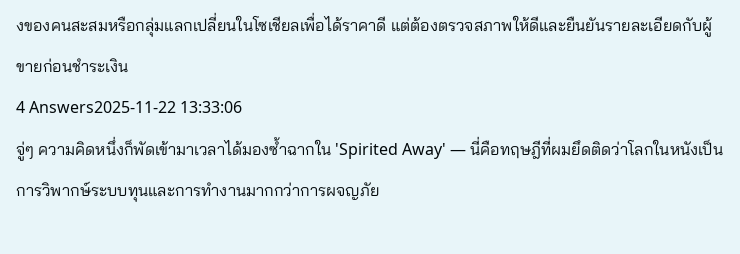งของคนสะสมหรือกลุ่มแลกเปลี่ยนในโซเชียลเพื่อได้ราคาดี แต่ต้องตรวจสภาพให้ดีและยืนยันรายละเอียดกับผู้ขายก่อนชำระเงิน
4 Answers2025-11-22 13:33:06
จู่ๆ ความคิดหนึ่งก็พัดเข้ามาเวลาได้มองซ้ำฉากใน 'Spirited Away' — นี่คือทฤษฎีที่ผมยึดติดว่าโลกในหนังเป็นการวิพากษ์ระบบทุนและการทำงานมากกว่าการผจญภัย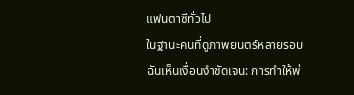แฟนตาซีทั่วไป
ในฐานะคนที่ดูภาพยนตร์หลายรอบ ฉันเห็นเงื่อนงำชัดเจน: การทำให้พ่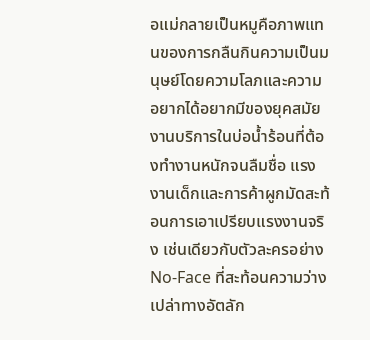อแม่กลายเป็นหมูคือภาพแทนของการกลืนกินความเป็นมนุษย์โดยความโลภและความอยากได้อยากมีของยุคสมัย งานบริการในบ่อน้ำร้อนที่ต้องทำงานหนักจนลืมชื่อ แรงงานเด็กและการค้าผูกมัดสะท้อนการเอาเปรียบแรงงานจริง เช่นเดียวกับตัวละครอย่าง No-Face ที่สะท้อนความว่างเปล่าทางอัตลัก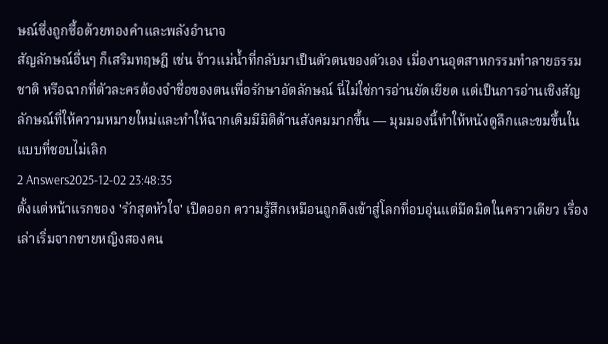ษณ์ซึ่งถูกซื้อด้วยทองคำและพลังอำนาจ
สัญลักษณ์อื่นๆ ก็เสริมทฤษฎี เช่น จ้าวแม่น้ำที่กลับมาเป็นตัวตนของตัวเอง เมื่องานอุตสาหกรรมทำลายธรรมชาติ หรือฉากที่ตัวละครต้องจำชื่อของตนเพื่อรักษาอัตลักษณ์ นี่ไม่ใช่การอ่านยัดเยียด แต่เป็นการอ่านเชิงสัญลักษณ์ที่ให้ความหมายใหม่และทำให้ฉากเดิมมีมิติด้านสังคมมากขึ้น — มุมมองนี้ทำให้หนังดูลึกและขมขึ้นในแบบที่ชอบไม่เลิก
2 Answers2025-12-02 23:48:35
ตั้งแต่หน้าแรกของ 'รักสุดหัวใจ' เปิดออก ความรู้สึกเหมือนถูกดึงเข้าสู่โลกที่อบอุ่นแต่มืดมิดในคราวเดียว เรื่องเล่าเริ่มจากชายหญิงสองคน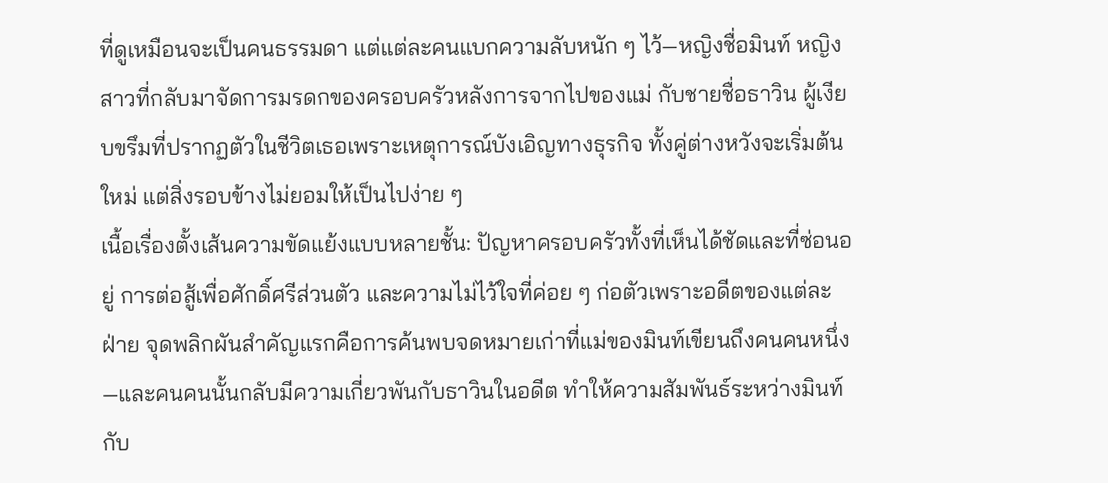ที่ดูเหมือนจะเป็นคนธรรมดา แต่แต่ละคนแบกความลับหนัก ๆ ไว้—หญิงชื่อมินท์ หญิงสาวที่กลับมาจัดการมรดกของครอบครัวหลังการจากไปของแม่ กับชายชื่อธาวิน ผู้เงียบขรึมที่ปรากฏตัวในชีวิตเธอเพราะเหตุการณ์บังเอิญทางธุรกิจ ทั้งคู่ต่างหวังจะเริ่มต้นใหม่ แต่สิ่งรอบข้างไม่ยอมให้เป็นไปง่าย ๆ
เนื้อเรื่องตั้งเส้นความขัดแย้งแบบหลายชั้น: ปัญหาครอบครัวทั้งที่เห็นได้ชัดและที่ซ่อนอยู่ การต่อสู้เพื่อศักดิ์ศรีส่วนตัว และความไม่ไว้ใจที่ค่อย ๆ ก่อตัวเพราะอดีตของแต่ละฝ่าย จุดพลิกผันสำคัญแรกคือการค้นพบจดหมายเก่าที่แม่ของมินท์เขียนถึงคนคนหนึ่ง—และคนคนนั้นกลับมีความเกี่ยวพันกับธาวินในอดีต ทำให้ความสัมพันธ์ระหว่างมินท์กับ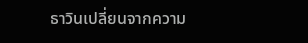ธาวินเปลี่ยนจากความ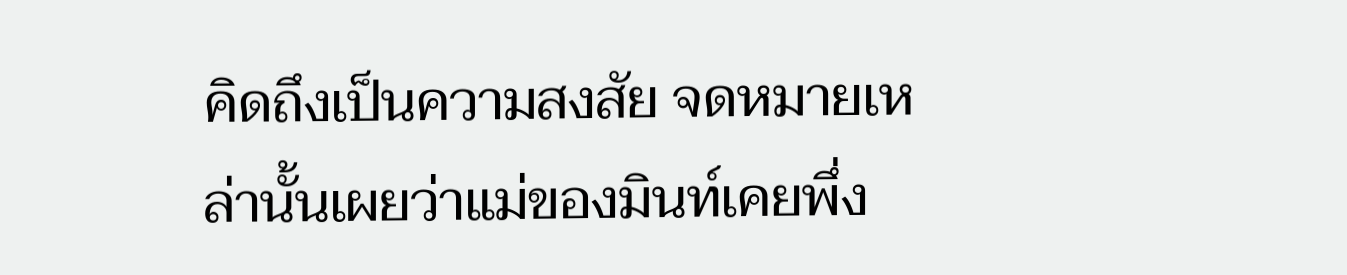คิดถึงเป็นความสงสัย จดหมายเหล่านั้นเผยว่าแม่ของมินท์เคยพึ่ง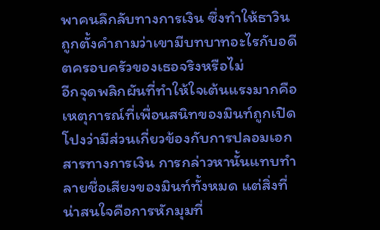พาคนลึกลับทางการเงิน ซึ่งทำให้ธาวินถูกตั้งคำถามว่าเขามีบทบาทอะไรกับอดีตครอบครัวของเธอจริงหรือไม่
อีกจุดพลิกผันที่ทำให้ใจเต้นแรงมากคือเหตุการณ์ที่เพื่อนสนิทของมินท์ถูกเปิดโปงว่ามีส่วนเกี่ยวข้องกับการปลอมเอกสารทางการเงิน การกล่าวหานั้นแทบทำลายชื่อเสียงของมินท์ทั้งหมด แต่สิ่งที่น่าสนใจคือการหักมุมที่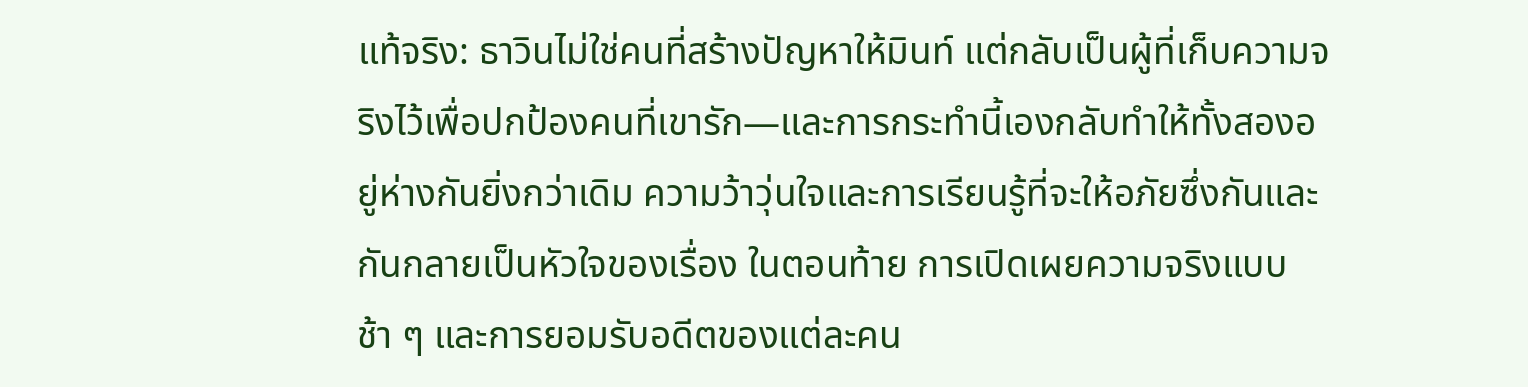แท้จริง: ธาวินไม่ใช่คนที่สร้างปัญหาให้มินท์ แต่กลับเป็นผู้ที่เก็บความจริงไว้เพื่อปกป้องคนที่เขารัก—และการกระทำนี้เองกลับทำให้ทั้งสองอยู่ห่างกันยิ่งกว่าเดิม ความว้าวุ่นใจและการเรียนรู้ที่จะให้อภัยซึ่งกันและกันกลายเป็นหัวใจของเรื่อง ในตอนท้าย การเปิดเผยความจริงแบบช้า ๆ และการยอมรับอดีตของแต่ละคน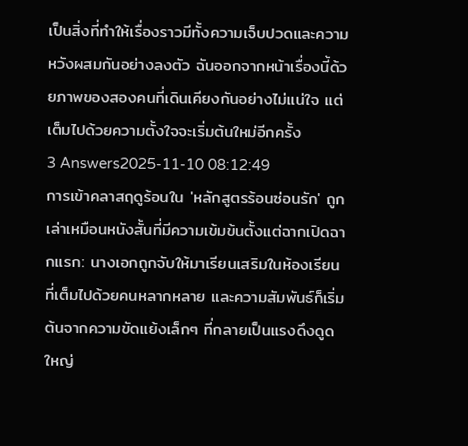เป็นสิ่งที่ทำให้เรื่องราวมีทั้งความเจ็บปวดและความหวังผสมกันอย่างลงตัว ฉันออกจากหน้าเรื่องนี้ด้วยภาพของสองคนที่เดินเคียงกันอย่างไม่แน่ใจ แต่เต็มไปด้วยความตั้งใจจะเริ่มต้นใหม่อีกครั้ง
3 Answers2025-11-10 08:12:49
การเข้าคลาสฤดูร้อนใน 'หลักสูตรร้อนซ่อนรัก' ถูกเล่าเหมือนหนังสั้นที่มีความเข้มข้นตั้งแต่ฉากเปิดฉากแรก: นางเอกถูกจับให้มาเรียนเสริมในห้องเรียนที่เต็มไปด้วยคนหลากหลาย และความสัมพันธ์ก็เริ่มต้นจากความขัดแย้งเล็กๆ ที่กลายเป็นแรงดึงดูดใหญ่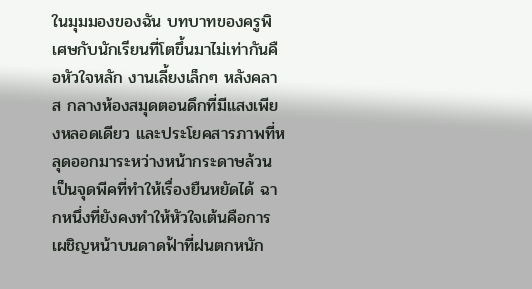ในมุมมองของฉัน บทบาทของครูพิเศษกับนักเรียนที่โตขึ้นมาไม่เท่ากันคือหัวใจหลัก งานเลี้ยงเล็กๆ หลังคลาส กลางห้องสมุดตอนดึกที่มีแสงเพียงหลอดเดียว และประโยคสารภาพที่หลุดออกมาระหว่างหน้ากระดาษล้วนเป็นจุดพีคที่ทำให้เรื่องยืนหยัดได้ ฉากหนึ่งที่ยังคงทำให้หัวใจเต้นคือการเผชิญหน้าบนดาดฟ้าที่ฝนตกหนัก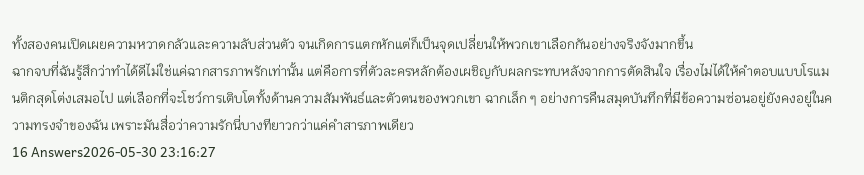ทั้งสองคนเปิดเผยความหวาดกลัวและความลับส่วนตัว จนเกิดการแตกหักแต่ก็เป็นจุดเปลี่ยนให้พวกเขาเลือกกันอย่างจริงจังมากขึ้น
ฉากจบที่ฉันรู้สึกว่าทำได้ดีไม่ใช่แค่ฉากสารภาพรักเท่านั้น แต่คือการที่ตัวละครหลักต้องเผชิญกับผลกระทบหลังจากการตัดสินใจ เรื่องไม่ได้ให้คำตอบแบบโรแมนติกสุดโต่งเสมอไป แต่เลือกที่จะโชว์การเติบโตทั้งด้านความสัมพันธ์และตัวตนของพวกเขา ฉากเล็ก ๆ อย่างการคืนสมุดบันทึกที่มีข้อความซ่อนอยู่ยังคงอยู่ในความทรงจำของฉัน เพราะมันสื่อว่าความรักนี่บางทียาวกว่าแค่คำสารภาพเดียว
16 Answers2026-05-30 23:16:27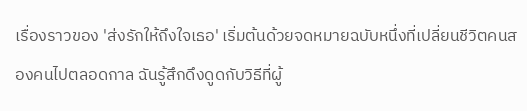เรื่องราวของ 'ส่งรักให้ถึงใจเธอ' เริ่มต้นด้วยจดหมายฉบับหนึ่งที่เปลี่ยนชีวิตคนสองคนไปตลอดกาล ฉันรู้สึกดึงดูดกับวิธีที่ผู้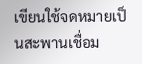เขียนใช้จดหมายเป็นสะพานเชื่อม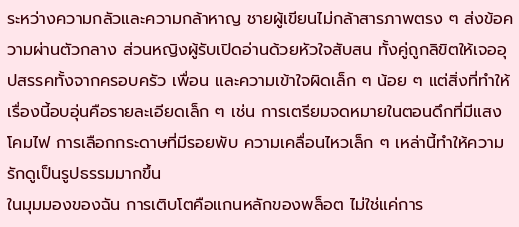ระหว่างความกลัวและความกล้าหาญ ชายผู้เขียนไม่กล้าสารภาพตรง ๆ ส่งข้อความผ่านตัวกลาง ส่วนหญิงผู้รับเปิดอ่านด้วยหัวใจสับสน ทั้งคู่ถูกลิขิตให้เจออุปสรรคทั้งจากครอบครัว เพื่อน และความเข้าใจผิดเล็ก ๆ น้อย ๆ แต่สิ่งที่ทำให้เรื่องนี้อบอุ่นคือรายละเอียดเล็ก ๆ เช่น การเตรียมจดหมายในตอนดึกที่มีแสงโคมไฟ การเลือกกระดาษที่มีรอยพับ ความเคลื่อนไหวเล็ก ๆ เหล่านี้ทำให้ความรักดูเป็นรูปธรรมมากขึ้น
ในมุมมองของฉัน การเติบโตคือแกนหลักของพล็อต ไม่ใช่แค่การ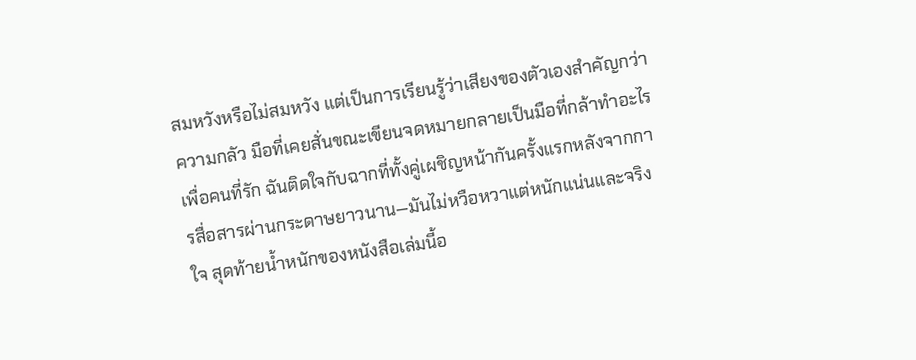สมหวังหรือไม่สมหวัง แต่เป็นการเรียนรู้ว่าเสียงของตัวเองสำคัญกว่าความกลัว มือที่เคยสั่นขณะเขียนจดหมายกลายเป็นมือที่กล้าทำอะไรเพื่อคนที่รัก ฉันติดใจกับฉากที่ทั้งคู่เผชิญหน้ากันครั้งแรกหลังจากการสื่อสารผ่านกระดาษยาวนาน—มันไม่หวือหวาแต่หนักแน่นและจริงใจ สุดท้ายน้ำหนักของหนังสือเล่มนี้อ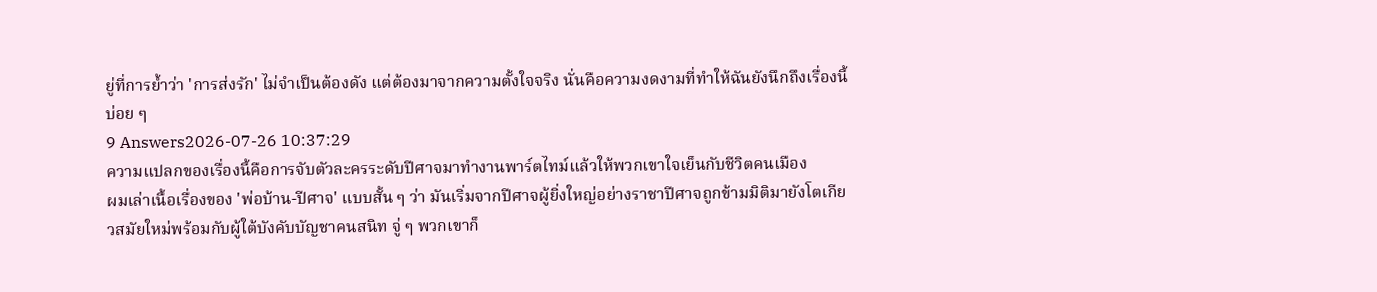ยู่ที่การย้ำว่า 'การส่งรัก' ไม่จำเป็นต้องดัง แต่ต้องมาจากความตั้งใจจริง นั่นคือความงดงามที่ทำให้ฉันยังนึกถึงเรื่องนี้บ่อย ๆ
9 Answers2026-07-26 10:37:29
ความแปลกของเรื่องนี้คือการจับตัวละครระดับปีศาจมาทำงานพาร์ตไทม์แล้วให้พวกเขาใจเย็นกับชีวิตคนเมือง
ผมเล่าเนื้อเรื่องของ 'พ่อบ้าน-ปีศาจ' แบบสั้น ๆ ว่า มันเริ่มจากปีศาจผู้ยิ่งใหญ่อย่างราชาปีศาจถูกข้ามมิติมายังโตเกียวสมัยใหม่พร้อมกับผู้ใต้บังคับบัญชาคนสนิท จู่ ๆ พวกเขาก็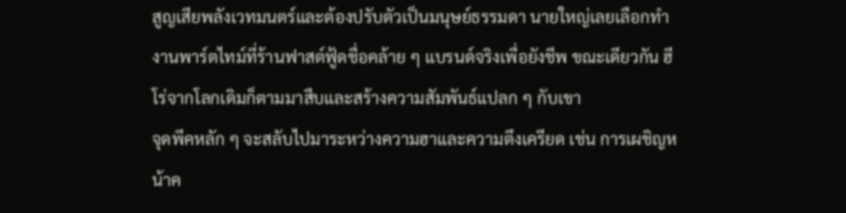สูญเสียพลังเวทมนตร์และต้องปรับตัวเป็นมนุษย์ธรรมดา นายใหญ่เลยเลือกทำงานพาร์ตไทม์ที่ร้านฟาสต์ฟู้ดชื่อคล้าย ๆ แบรนด์จริงเพื่อยังชีพ ขณะเดียวกัน ฮีโร่จากโลกเดิมก็ตามมาสืบและสร้างความสัมพันธ์แปลก ๆ กับเขา
จุดพีคหลัก ๆ จะสลับไปมาระหว่างความฮาและความตึงเครียด เช่น การเผชิญหน้าค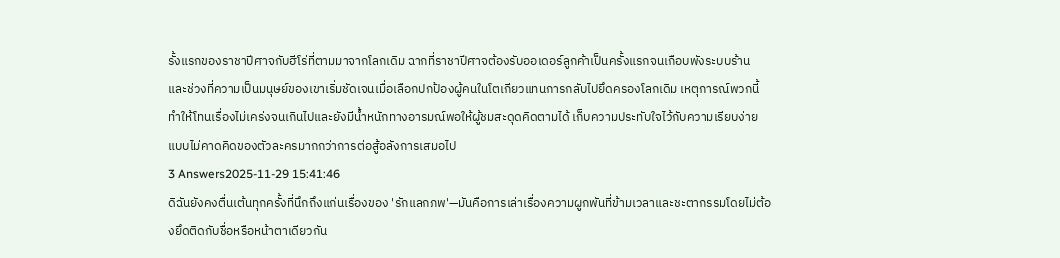รั้งแรกของราชาปีศาจกับฮีโร่ที่ตามมาจากโลกเดิม ฉากที่ราชาปีศาจต้องรับออเดอร์ลูกค้าเป็นครั้งแรกจนเกือบพังระบบร้าน และช่วงที่ความเป็นมนุษย์ของเขาเริ่มชัดเจนเมื่อเลือกปกป้องผู้คนในโตเกียวแทนการกลับไปยึดครองโลกเดิม เหตุการณ์พวกนี้ทำให้โทนเรื่องไม่เคร่งจนเกินไปและยังมีน้ำหนักทางอารมณ์พอให้ผู้ชมสะดุดคิดตามได้ เก็บความประทับใจไว้กับความเรียบง่ายแบบไม่คาดคิดของตัวละครมากกว่าการต่อสู้อลังการเสมอไป
3 Answers2025-11-29 15:41:46
ดิฉันยังคงตื่นเต้นทุกครั้งที่นึกถึงแก่นเรื่องของ 'รักแลกภพ'—มันคือการเล่าเรื่องความผูกพันที่ข้ามเวลาและชะตากรรมโดยไม่ต้องยึดติดกับชื่อหรือหน้าตาเดียวกัน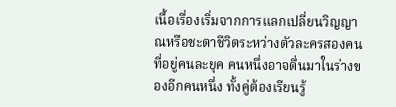เนื้อเรื่องเริ่มจากการแลกเปลี่ยนวิญญาณหรือชะตาชีวิตระหว่างตัวละครสองคนที่อยู่คนละยุค คนหนึ่งอาจตื่นมาในร่างของอีกคนหนึ่ง ทั้งคู่ต้องเรียนรู้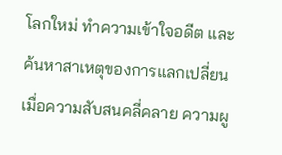โลกใหม่ ทำความเข้าใจอดีต และค้นหาสาเหตุของการแลกเปลี่ยน เมื่อความสับสนคลี่คลาย ความผู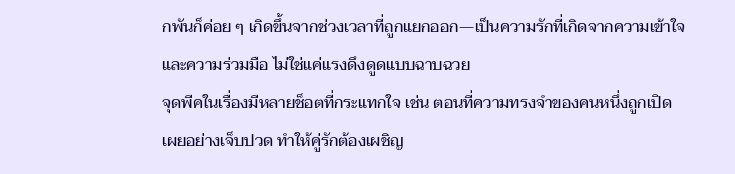กพันก็ค่อย ๆ เกิดขึ้นจากช่วงเวลาที่ถูกแยกออก—เป็นความรักที่เกิดจากความเข้าใจและความร่วมมือ ไม่ใช่แค่แรงดึงดูดแบบฉาบฉวย
จุดพีคในเรื่องมีหลายช็อตที่กระแทกใจ เช่น ตอนที่ความทรงจำของคนหนึ่งถูกเปิดเผยอย่างเจ็บปวด ทำให้คู่รักต้องเผชิญ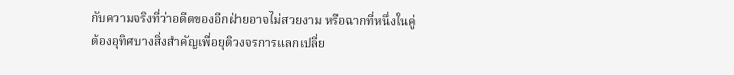กับความจริงที่ว่าอดีตของอีกฝ่ายอาจไม่สวยงาม หรือฉากที่หนึ่งในคู่ต้องอุทิศบางสิ่งสำคัญเพื่อยุติวงจรการแลกเปลี่ย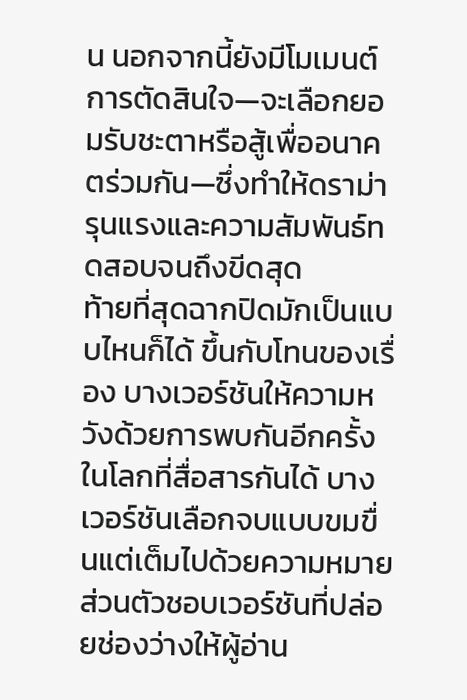น นอกจากนี้ยังมีโมเมนต์การตัดสินใจ—จะเลือกยอมรับชะตาหรือสู้เพื่ออนาคตร่วมกัน—ซึ่งทำให้ดราม่ารุนแรงและความสัมพันธ์ทดสอบจนถึงขีดสุด
ท้ายที่สุดฉากปิดมักเป็นแบบไหนก็ได้ ขึ้นกับโทนของเรื่อง บางเวอร์ชันให้ความหวังด้วยการพบกันอีกครั้งในโลกที่สื่อสารกันได้ บางเวอร์ชันเลือกจบแบบขมขื่นแต่เต็มไปด้วยความหมาย ส่วนตัวชอบเวอร์ชันที่ปล่อยช่องว่างให้ผู้อ่าน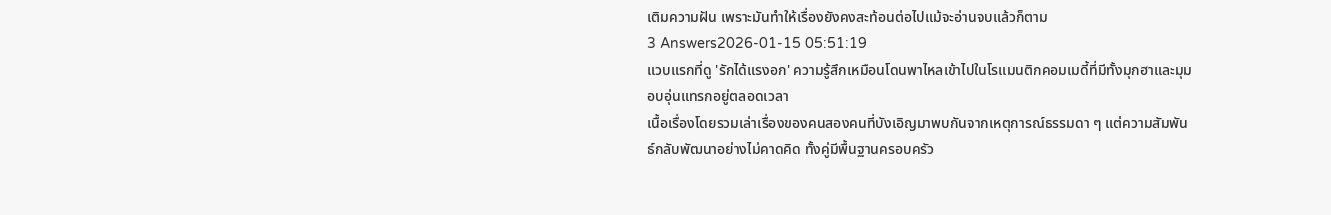เติมความฝัน เพราะมันทำให้เรื่องยังคงสะท้อนต่อไปแม้จะอ่านจบแล้วก็ตาม
3 Answers2026-01-15 05:51:19
แวบแรกที่ดู 'รักได้แรงอก' ความรู้สึกเหมือนโดนพาไหลเข้าไปในโรแมนติกคอมเมดี้ที่มีทั้งมุกฮาและมุมอบอุ่นแทรกอยู่ตลอดเวลา
เนื้อเรื่องโดยรวมเล่าเรื่องของคนสองคนที่บังเอิญมาพบกันจากเหตุการณ์ธรรมดา ๆ แต่ความสัมพันธ์กลับพัฒนาอย่างไม่คาดคิด ทั้งคู่มีพื้นฐานครอบครัว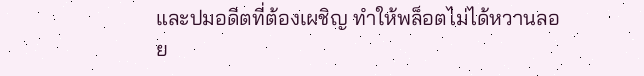และปมอดีตที่ต้องเผชิญ ทำให้พล็อตไม่ได้หวานลอย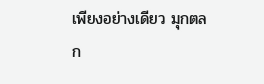เพียงอย่างเดียว มุกตลก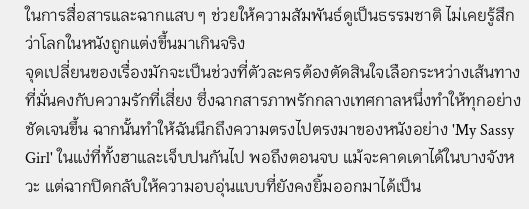ในการสื่อสารและฉากแสบ ๆ ช่วยให้ความสัมพันธ์ดูเป็นธรรมชาติ ไม่เคยรู้สึกว่าโลกในหนังถูกแต่งขึ้นมาเกินจริง
จุดเปลี่ยนของเรื่องมักจะเป็นช่วงที่ตัวละครต้องตัดสินใจเลือกระหว่างเส้นทางที่มั่นคงกับความรักที่เสี่ยง ซึ่งฉากสารภาพรักกลางเทศกาลหนึ่งทำให้ทุกอย่างชัดเจนขึ้น ฉากนั้นทำให้ฉันนึกถึงความตรงไปตรงมาของหนังอย่าง 'My Sassy Girl' ในแง่ที่ทั้งฮาและเจ็บปนกันไป พอถึงตอนจบ แม้จะคาดเดาได้ในบางจังหวะ แต่ฉากปิดกลับให้ความอบอุ่นแบบที่ยังคงยิ้มออกมาได้เป็น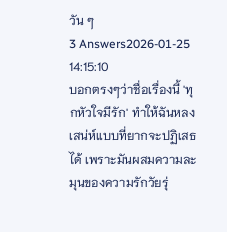วัน ๆ
3 Answers2026-01-25 14:15:10
บอกตรงๆว่าชื่อเรื่องนี้ 'ทุกหัวใจมีรัก' ทำให้ฉันหลงเสน่ห์แบบที่ยากจะปฏิเสธได้ เพราะมันผสมความละมุนของความรักวัยรุ่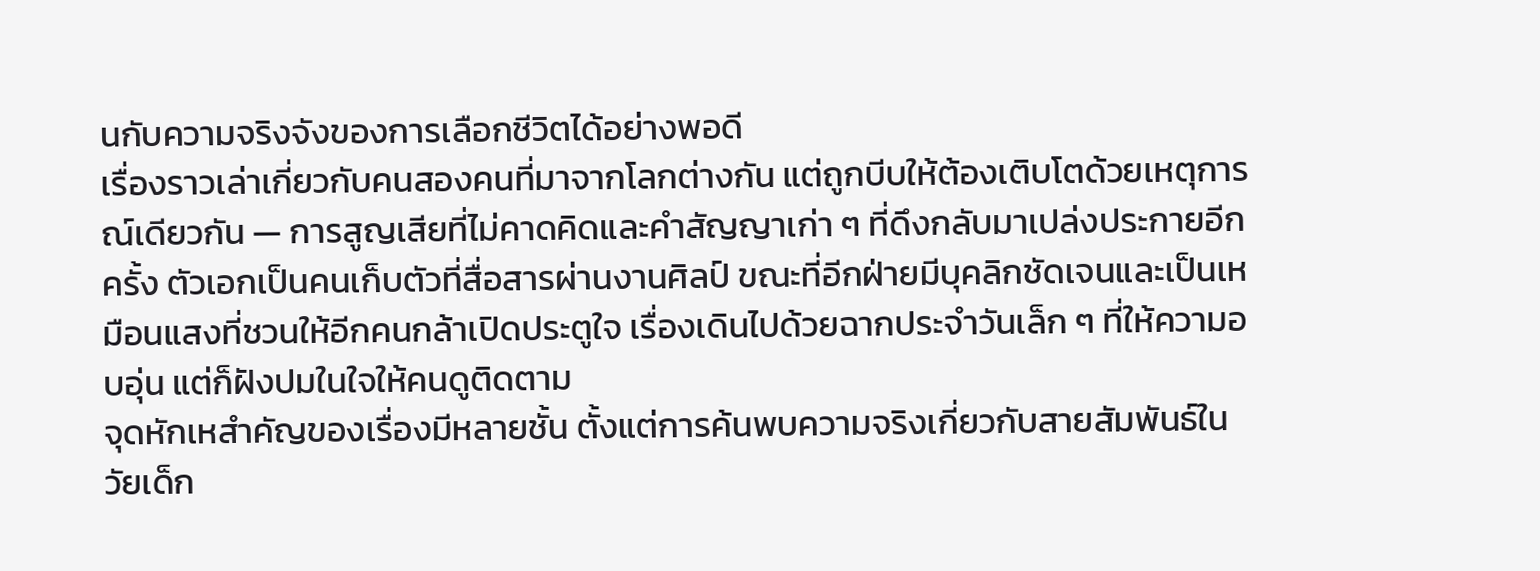นกับความจริงจังของการเลือกชีวิตได้อย่างพอดี
เรื่องราวเล่าเกี่ยวกับคนสองคนที่มาจากโลกต่างกัน แต่ถูกบีบให้ต้องเติบโตด้วยเหตุการณ์เดียวกัน — การสูญเสียที่ไม่คาดคิดและคำสัญญาเก่า ๆ ที่ดึงกลับมาเปล่งประกายอีกครั้ง ตัวเอกเป็นคนเก็บตัวที่สื่อสารผ่านงานศิลป์ ขณะที่อีกฝ่ายมีบุคลิกชัดเจนและเป็นเหมือนแสงที่ชวนให้อีกคนกล้าเปิดประตูใจ เรื่องเดินไปด้วยฉากประจำวันเล็ก ๆ ที่ให้ความอบอุ่น แต่ก็ฝังปมในใจให้คนดูติดตาม
จุดหักเหสำคัญของเรื่องมีหลายชั้น ตั้งแต่การค้นพบความจริงเกี่ยวกับสายสัมพันธ์ในวัยเด็ก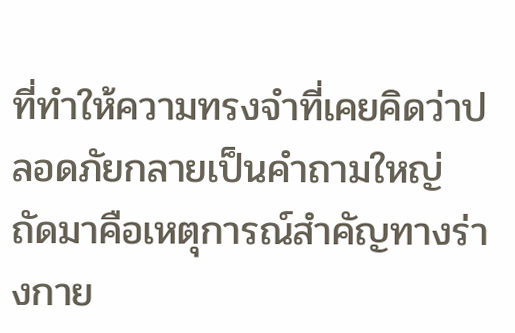ที่ทำให้ความทรงจำที่เคยคิดว่าปลอดภัยกลายเป็นคำถามใหญ่ ถัดมาคือเหตุการณ์สำคัญทางร่างกาย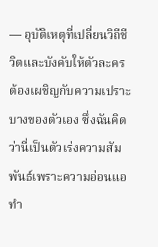— อุบัติเหตุที่เปลี่ยนวิถีชีวิตและบังคับให้ตัวละครต้องเผชิญกับความเปราะบางของตัวเอง ซึ่งฉันคิดว่านี่เป็นตัวเร่งความสัมพันธ์เพราะความอ่อนแอทำ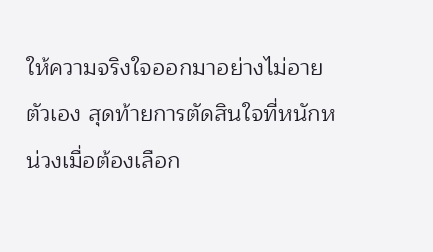ให้ความจริงใจออกมาอย่างไม่อายตัวเอง สุดท้ายการตัดสินใจที่หนักหน่วงเมื่อต้องเลือก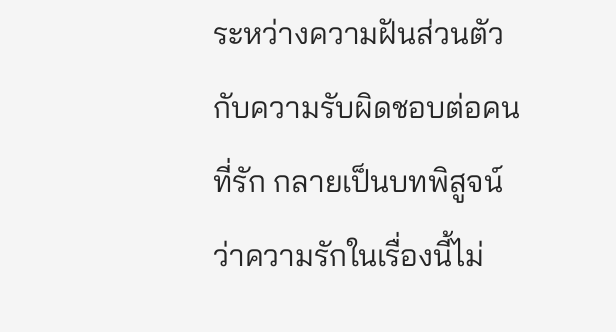ระหว่างความฝันส่วนตัวกับความรับผิดชอบต่อคนที่รัก กลายเป็นบทพิสูจน์ว่าความรักในเรื่องนี้ไม่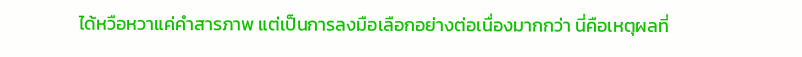ได้หวือหวาแค่คำสารภาพ แต่เป็นการลงมือเลือกอย่างต่อเนื่องมากกว่า นี่คือเหตุผลที่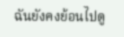ฉันยังคงย้อนไปดู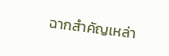ฉากสำคัญเหล่า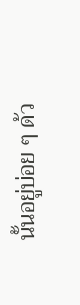นั้นอยู่บ่อย ๆ ด้ว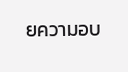ยความอบ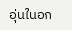อุ่นในอก